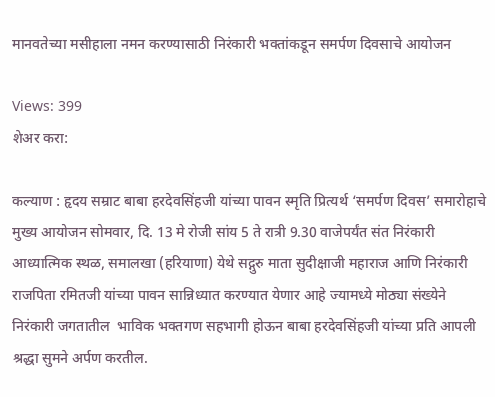मानवतेच्या मसीहाला नमन करण्यासाठी निरंकारी भक्तांकडून समर्पण दिवसाचे आयोजन

Views: 399
शेअर करा:

कल्याण : हृदय सम्राट बाबा हरदेवसिंहजी यांच्या पावन स्मृति प्रित्यर्थ ‘समर्पण दिवस’ समारोहाचे मुख्य आयोजन सोमवार, दि. 13 मे रोजी सांय 5 ते रात्री 9.30 वाजेपर्यंत संत निरंकारी आध्यात्मिक स्थळ, समालखा (हरियाणा) येथे सद्गुरु माता सुदीक्षाजी महाराज आणि निरंकारी राजपिता रमितजी यांच्या पावन सान्निध्यात करण्यात येणार आहे ज्यामध्ये मोठ्या संख्येने निरंकारी जगतातील  भाविक भक्तगण सहभागी होऊन बाबा हरदेवसिंहजी यांच्या प्रति आपली श्रद्धा सुमने अर्पण करतील.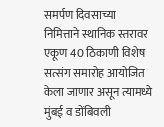समर्पण दिवसाच्या निमित्ताने स्थानिक स्तरावर एकूण 40 ठिकाणी विशेष सत्संग समारोह आयोजित केला जाणार असून त्यामध्ये मुंबई व डोंबिवली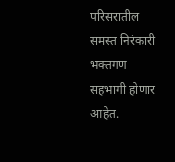परिसरातील समस्त निरंकारी भक्तगण सहभागी होणार आहेत.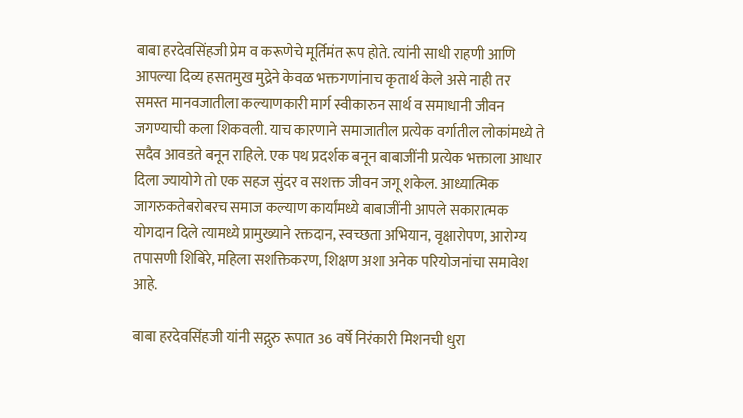बाबा हरदेवसिंहजी प्रेम व करूणेचे मूर्तिमंत रूप होते. त्यांनी साधी राहणी आणि आपल्या दिव्य हसतमुख मुद्रेने केवळ भक्तगणांनाच कृतार्थ केले असे नाही तर समस्त मानवजातीला कल्याणकारी मार्ग स्वीकारुन सार्थ व समाधानी जीवन जगण्याची कला शिकवली. याच कारणाने समाजातील प्रत्येक वर्गातील लोकांमध्ये ते सदैव आवडते बनून राहिले. एक पथ प्रदर्शक बनून बाबाजींनी प्रत्येक भक्ताला आधार दिला ज्यायोगे तो एक सहज सुंदर व सशक्त जीवन जगू शकेल. आध्यात्मिक जागरुकतेबरोबरच समाज कल्याण कार्यांमध्ये बाबाजींनी आपले सकारात्मक योगदान दिले त्यामध्ये प्रामुख्याने रक्तदान, स्वच्छता अभियान, वृक्षारोपण, आरोग्य तपासणी शिबिरे, महिला सशक्तिकरण, शिक्षण अशा अनेक परियोजनांचा समावेश आहे.

बाबा हरदेवसिंहजी यांनी सद्गुरु रूपात 36 वर्षे निरंकारी मिशनची धुरा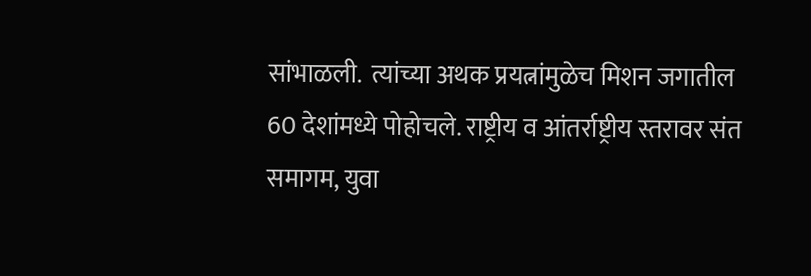सांभाळली.  त्यांच्या अथक प्रयत्नांमुळेच मिशन जगातील 60 देशांमध्ये पोहोचले. राष्ट्रीय व आंतर्राष्ट्रीय स्तरावर संत समागम, युवा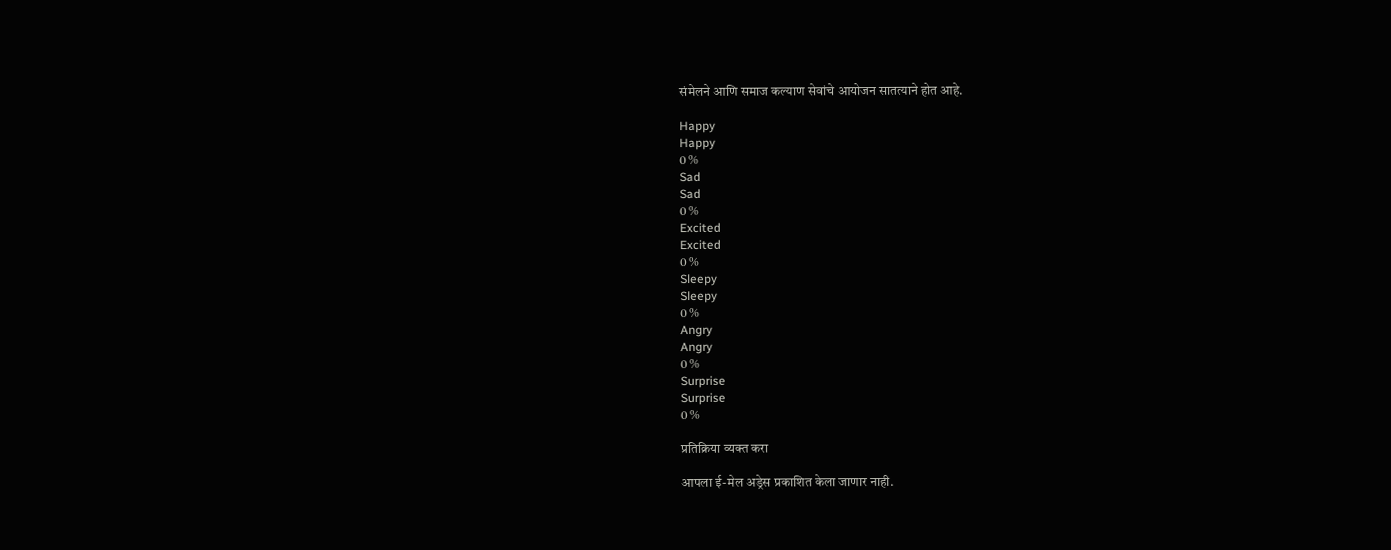संमेलने आणि समाज कल्याण सेवांचे आयोजन सातत्याने होत आहे.

Happy
Happy
0 %
Sad
Sad
0 %
Excited
Excited
0 %
Sleepy
Sleepy
0 %
Angry
Angry
0 %
Surprise
Surprise
0 %

प्रतिक्रिया व्यक्त करा

आपला ई-मेल अड्रेस प्रकाशित केला जाणार नाही.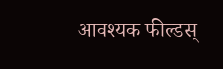आवश्यक फील्डस्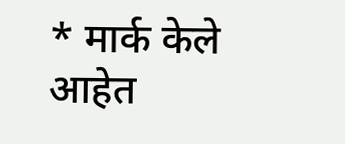* मार्क केले आहेत